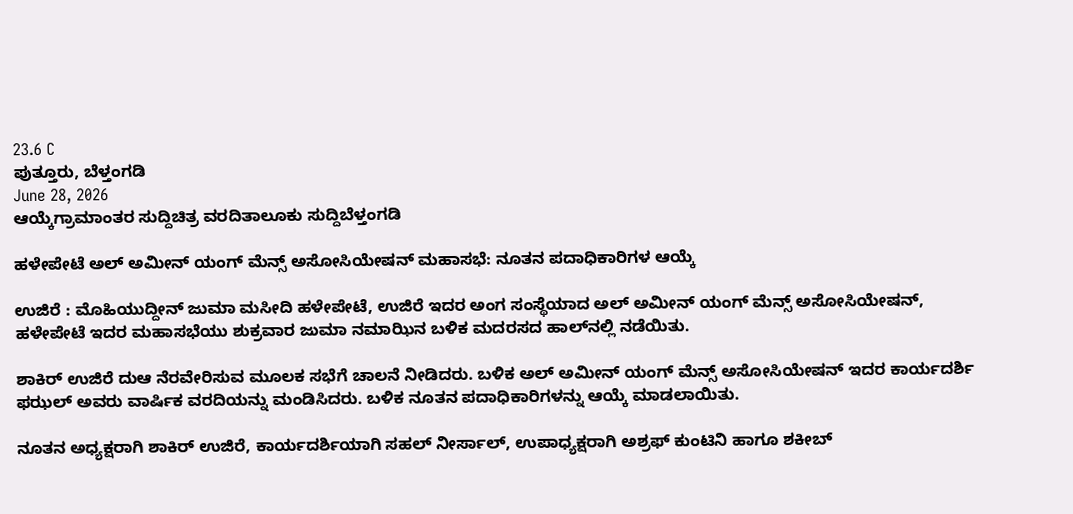23.6 C
ಪುತ್ತೂರು, ಬೆಳ್ತಂಗಡಿ
June 28, 2026
ಆಯ್ಕೆಗ್ರಾಮಾಂತರ ಸುದ್ದಿಚಿತ್ರ ವರದಿತಾಲೂಕು ಸುದ್ದಿಬೆಳ್ತಂಗಡಿ

ಹಳೇಪೇಟೆ ಅಲ್ ಅಮೀನ್ ಯಂಗ್ ಮೆನ್ಸ್ ಅಸೋಸಿಯೇಷನ್ ಮಹಾಸಭೆ: ನೂತನ ಪದಾಧಿಕಾರಿಗಳ ಆಯ್ಕೆ

ಉಜಿರೆ : ಮೊಹಿಯುದ್ದೀನ್ ಜುಮಾ ಮಸೀದಿ ಹಳೇಪೇಟೆ, ಉಜಿರೆ ಇದರ ಅಂಗ ಸಂಸ್ಥೆಯಾದ ಅಲ್ ಅಮೀನ್ ಯಂಗ್ ಮೆನ್ಸ್ ಅಸೋಸಿಯೇಷನ್, ಹಳೇಪೇಟೆ ಇದರ ಮಹಾಸಭೆಯು ಶುಕ್ರವಾರ ಜುಮಾ ನಮಾಝಿನ ಬಳಿಕ ಮದರಸದ ಹಾಲ್‌ನಲ್ಲಿ ನಡೆಯಿತು.

ಶಾಕಿರ್ ಉಜಿರೆ ದುಆ ನೆರವೇರಿಸುವ ಮೂಲಕ ಸಭೆಗೆ ಚಾಲನೆ ನೀಡಿದರು. ಬಳಿಕ ಅಲ್ ಅಮೀನ್ ಯಂಗ್ ಮೆನ್ಸ್ ಅಸೋಸಿಯೇಷನ್ ಇದರ ಕಾರ್ಯದರ್ಶಿ ಫಝಲ್ ಅವರು ವಾರ್ಷಿಕ ವರದಿಯನ್ನು ಮಂಡಿಸಿದರು. ಬಳಿಕ ನೂತನ ಪದಾಧಿಕಾರಿಗಳನ್ನು ಆಯ್ಕೆ ಮಾಡಲಾಯಿತು.

ನೂತನ ಅಧ್ಯಕ್ಷರಾಗಿ ಶಾಕಿರ್ ಉಜಿರೆ, ಕಾರ್ಯದರ್ಶಿಯಾಗಿ ಸಹಲ್ ನೀರ್ಸಾಲ್, ಉಪಾಧ್ಯಕ್ಷರಾಗಿ ಅಶ್ರಫ್ ಕುಂಟಿನಿ ಹಾಗೂ ಶಕೀಬ್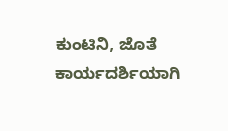ಕುಂಟಿನಿ, ಜೊತೆ ಕಾರ್ಯದರ್ಶಿಯಾಗಿ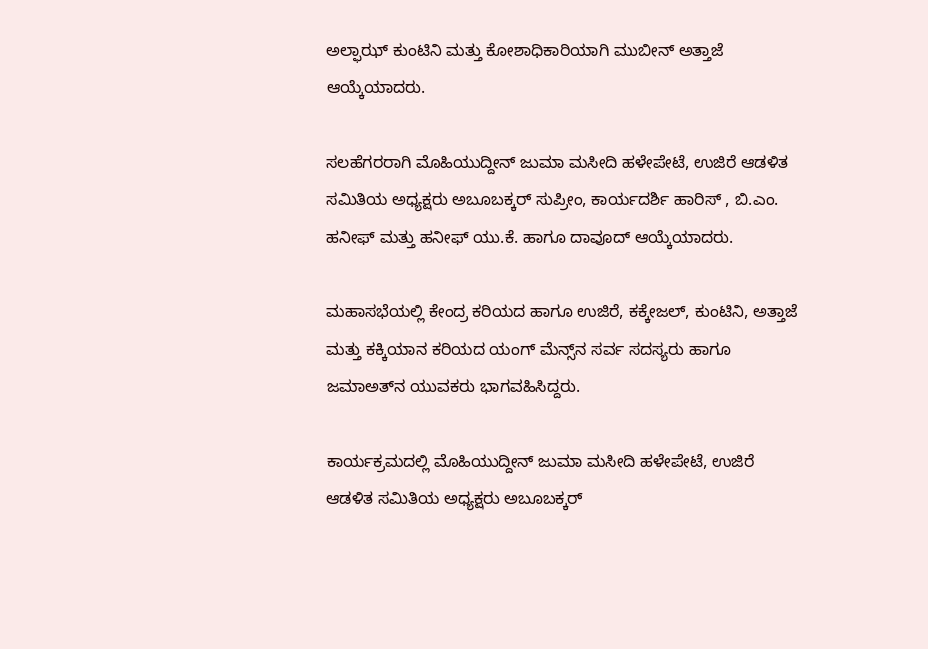ಅಲ್ಫಾಝ್ ಕುಂಟಿನಿ ಮತ್ತು ಕೋಶಾಧಿಕಾರಿಯಾಗಿ ಮುಬೀನ್ ಅತ್ತಾಜೆ ಆಯ್ಕೆಯಾದರು.

ಸಲಹೆಗರರಾಗಿ ಮೊಹಿಯುದ್ದೀನ್ ಜುಮಾ ಮಸೀದಿ ಹಳೇಪೇಟೆ, ಉಜಿರೆ ಆಡಳಿತ ಸಮಿತಿಯ ಅಧ್ಯಕ್ಷರು ಅಬೂಬಕ್ಕರ್ ಸುಪ್ರೀಂ, ಕಾರ್ಯದರ್ಶಿ ಹಾರಿಸ್ , ಬಿ.ಎಂ. ಹನೀಫ್ ಮತ್ತು ಹನೀಫ್ ಯು.ಕೆ. ಹಾಗೂ ದಾವೂದ್ ಆಯ್ಕೆಯಾದರು.

ಮಹಾಸಭೆಯಲ್ಲಿ ಕೇಂದ್ರ ಕರಿಯದ ಹಾಗೂ ಉಜಿರೆ, ಕಕ್ಕೇಜಲ್, ಕುಂಟಿನಿ, ಅತ್ತಾಜೆ ಮತ್ತು ಕಕ್ಕಿಯಾನ ಕರಿಯದ ಯಂಗ್ ಮೆನ್ಸ್‌ನ ಸರ್ವ ಸದಸ್ಯರು ಹಾಗೂ ಜಮಾಅತ್‌ನ ಯುವಕರು ಭಾಗವಹಿಸಿದ್ದರು.

ಕಾರ್ಯಕ್ರಮದಲ್ಲಿ ಮೊಹಿಯುದ್ದೀನ್ ಜುಮಾ ಮಸೀದಿ ಹಳೇಪೇಟೆ, ಉಜಿರೆ ಆಡಳಿತ ಸಮಿತಿಯ ಅಧ್ಯಕ್ಷರು ಅಬೂಬಕ್ಕರ್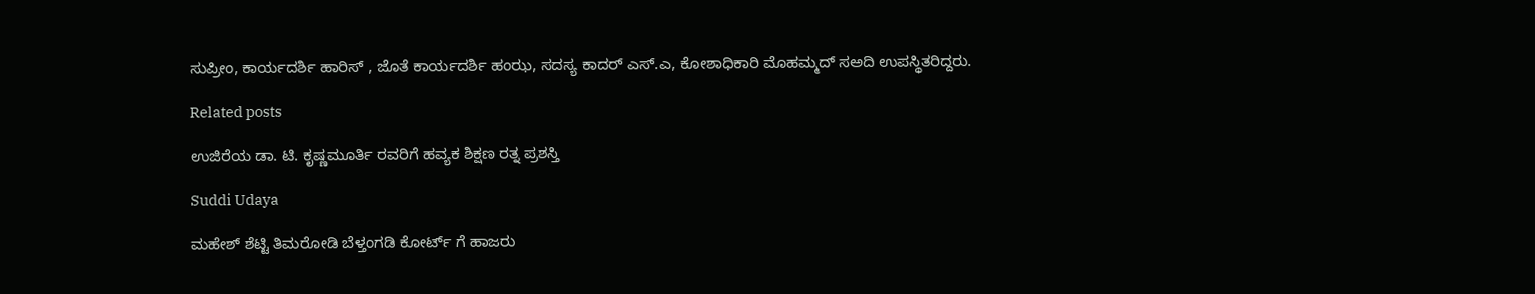ಸುಪ್ರೀಂ, ಕಾರ್ಯದರ್ಶಿ ಹಾರಿಸ್ , ಜೊತೆ ಕಾರ್ಯದರ್ಶಿ ಹಂಝ, ಸದಸ್ಯ ಕಾದರ್ ಎಸ್.ಎ, ಕೋಶಾಧಿಕಾರಿ ಮೊಹಮ್ಮದ್ ಸಅದಿ ಉಪಸ್ಥಿತರಿದ್ದರು.

Related posts

ಉಜಿರೆಯ ಡಾ. ಟಿ. ಕೃಷ್ಣಮೂರ್ತಿ ರವರಿಗೆ ಹವ್ಯಕ ಶಿಕ್ಷಣ ರತ್ನ ಪ್ರಶಸ್ತಿ

Suddi Udaya

ಮಹೇಶ್ ಶೆಟ್ಟಿ ತಿಮರೋಡಿ ಬೆಳ್ತಂಗಡಿ ಕೋರ್ಟ್ ಗೆ ಹಾಜರು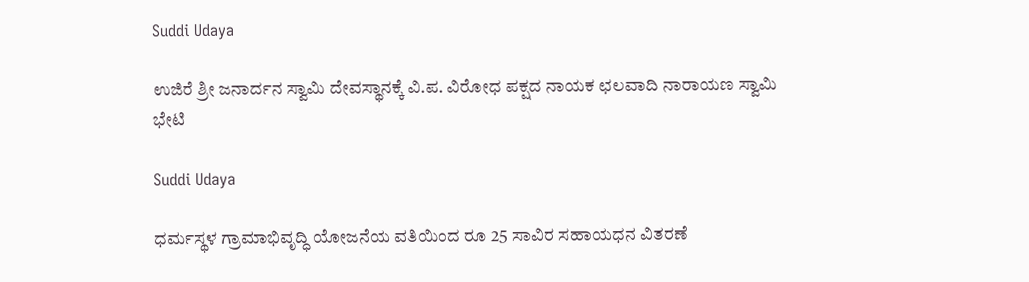Suddi Udaya

ಉಜಿರೆ ಶ್ರೀ ಜನಾರ್ದನ ಸ್ವಾಮಿ ದೇವಸ್ಥಾನಕ್ಕೆ ವಿ.ಪ. ವಿರೋಧ ಪಕ್ಷದ ನಾಯಕ ಛಲವಾದಿ ನಾರಾಯಣ ಸ್ವಾಮಿ ಭೇಟಿ

Suddi Udaya

ಧರ್ಮಸ್ಥಳ ಗ್ರಾಮಾಭಿವೃದ್ಧಿ ಯೋಜನೆಯ ವತಿಯಿಂದ ರೂ 25 ಸಾವಿರ ಸಹಾಯಧನ ವಿತರಣೆ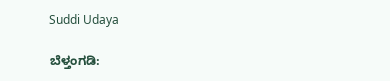Suddi Udaya

ಬೆಳ್ತಂಗಡಿ: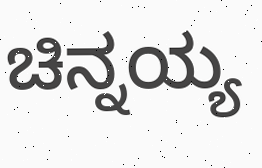ಚಿನ್ನಯ್ಯ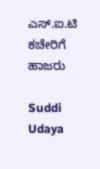ಎಸ್.ಐ.ಟಿ ಕಚೇರಿಗೆ ಹಾಜರು

Suddi Udaya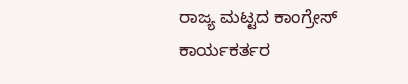ರಾಜ್ಯ ಮಟ್ಟದ ಕಾಂಗ್ರೇಸ್ ಕಾರ್ಯಕರ್ತರ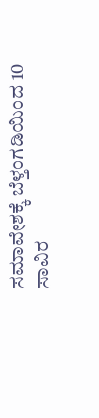ಸಮಾವೇಶಕ್ಕೆ ಬೆಳ್ತಂಗಡಿಯಿಂದ 10 ಸಾವಿರ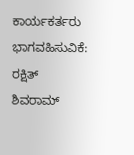ಕಾರ್ಯಕರ್ತರು ಭಾಗವಹಿಸುವಿಕೆ: ರಕ್ಷಿತ್ ಶಿವರಾಮ್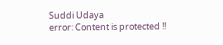Suddi Udaya
error: Content is protected !!